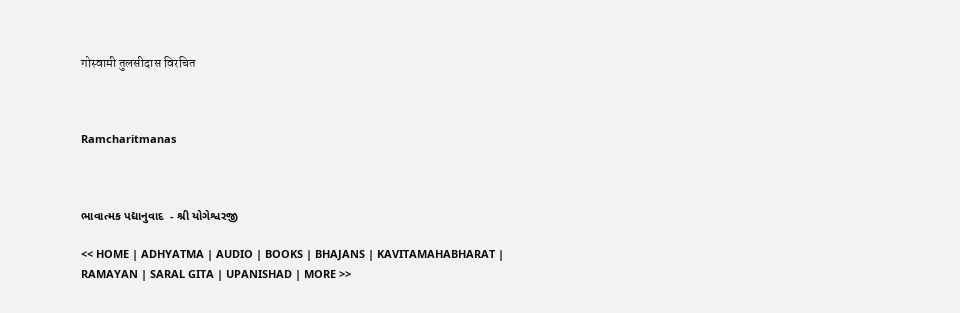गोस्वामी तुलसीदास विरचित



Ramcharitmanas



ભાવાત્મક પદ્યાનુવાદ  - શ્રી યોગેશ્વરજી

<< HOME | ADHYATMA | AUDIO | BOOKS | BHAJANS | KAVITAMAHABHARAT | RAMAYAN | SARAL GITA | UPANISHAD | MORE >>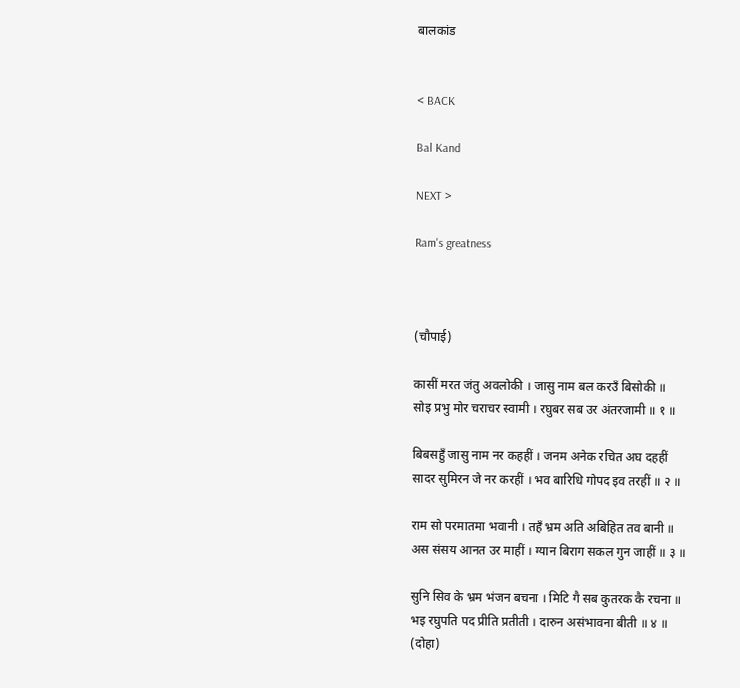बालकांड


< BACK

Bal Kand

NEXT >

Ram's greatness



(चौपाई)

कासीं मरत जंतु अवलोकी । जासु नाम बल करउँ बिसोकी ॥
सोइ प्रभु मोर चराचर स्वामी । रघुबर सब उर अंतरजामी ॥ १ ॥

बिबसहुँ जासु नाम नर कहहीं । जनम अनेक रचित अघ दहहीं
सादर सुमिरन जे नर करहीं । भव बारिधि गोपद इव तरहीं ॥ २ ॥

राम सो परमातमा भवानी । तहँ भ्रम अति अबिहित तव बानी ॥
अस संसय आनत उर माहीं । ग्यान बिराग सकल गुन जाहीं ॥ ३ ॥

सुनि सिव के भ्रम भंजन बचना । मिटि गै सब कुतरक कै रचना ॥
भइ रघुपति पद प्रीति प्रतीती । दारुन असंभावना बीती ॥ ४ ॥
(दोहा)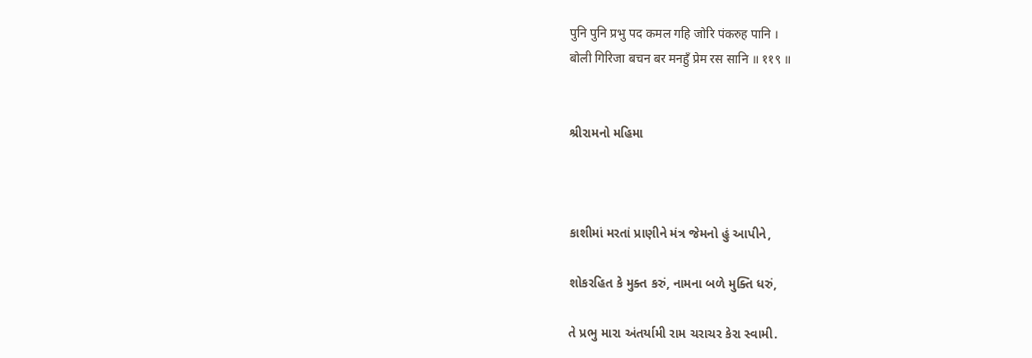पुनि पुनि प्रभु पद कमल गहि जोरि पंकरुह पानि ।
बोली गिरिजा बचन बर मनहुँ प्रेम रस सानि ॥ ११९ ॥


શ્રીરામનો મહિમા



કાશીમાં મરતાં પ્રાણીને મંત્ર જેમનો હું આપીને,

શોકરહિત કે મુક્ત કરું, નામના બળે મુક્તિ ધરું,

તે પ્રભુ મારા અંતર્યામી રામ ચરાચર કેરા સ્વામી.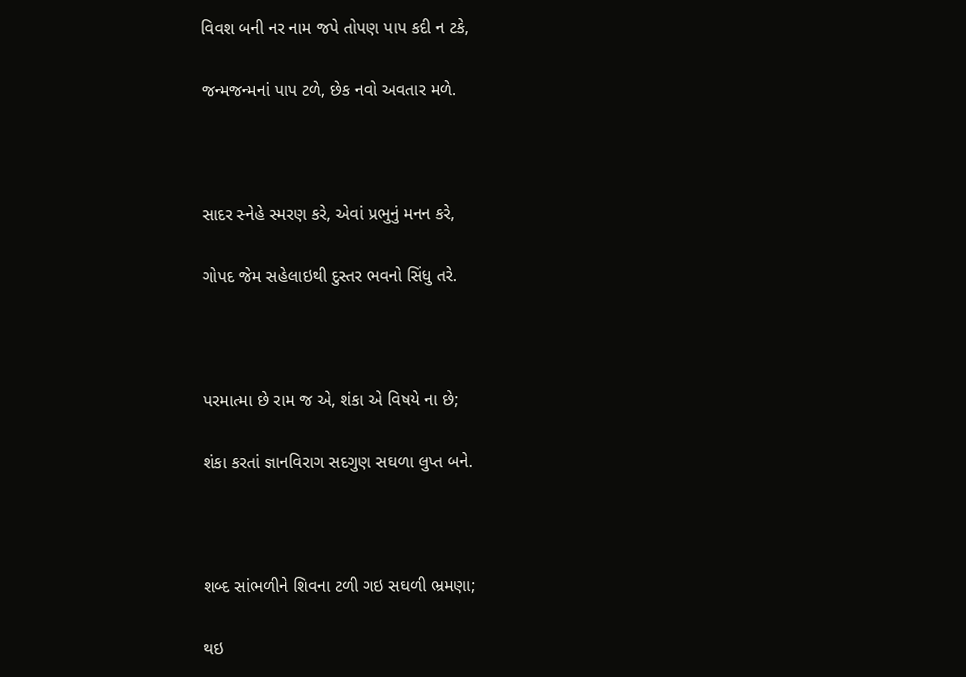વિવશ બની નર નામ જપે તોપણ પાપ કદી ન ટકે,

જન્મજન્મનાં પાપ ટળે, છેક નવો અવતાર મળે.



સાદર સ્નેહે સ્મરણ કરે, એવાં પ્રભુનું મનન કરે,

ગોપદ જેમ સહેલાઇથી દુસ્તર ભવનો સિંધુ તરે.



પરમાત્મા છે રામ જ એ, શંકા એ વિષયે ના છે;

શંકા કરતાં જ્ઞાનવિરાગ સદગુણ સઘળા લુપ્ત બને.



શબ્દ સાંભળીને શિવના ટળી ગઇ સઘળી ભ્રમણા;

થઇ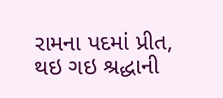રામના પદમાં પ્રીત, થઇ ગઇ શ્રદ્ધાની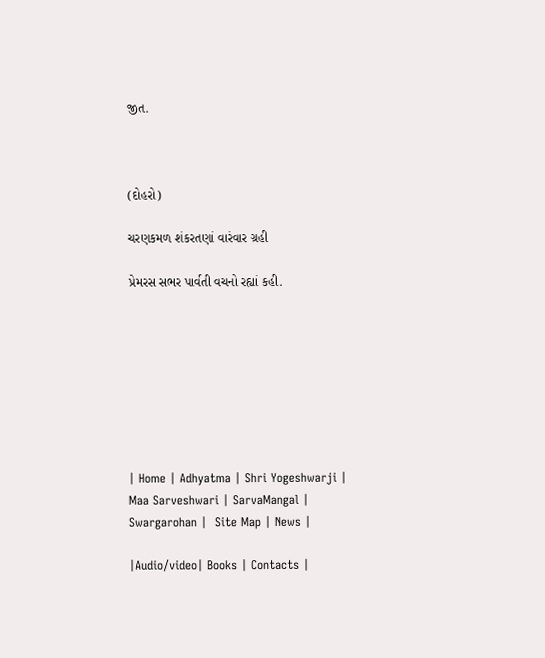જીત.



(દોહરો)

ચરણકમળ શંકરતણાં વારંવાર ગ્રહી

પ્રેમરસ સભર પાર્વતી વચનો રહ્યાં કહી.








| Home | Adhyatma | Shri Yogeshwarji | Maa Sarveshwari | SarvaMangal | Swargarohan |  Site Map | News |

|Audio/video| Books | Contacts |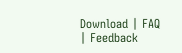Download | FAQ | Feedback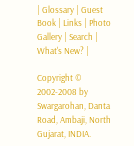| Glossary | Guest Book | Links | Photo Gallery | Search | What's New? |

Copyright © 2002-2008 by Swargarohan, Danta Road, Ambaji, North Gujarat, INDIA.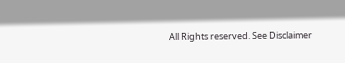All Rights reserved. See Disclaimer